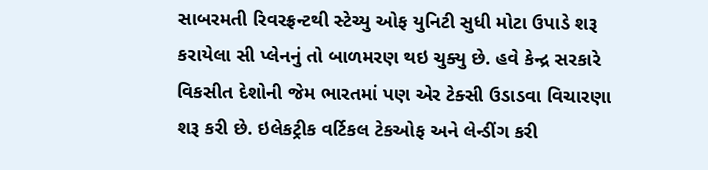સાબરમતી રિવરફ્રન્ટથી સ્ટેચ્યુ ઓફ યુનિટી સુધી મોટા ઉપાડે શરૂ કરાયેલા સી પ્લેનનું તો બાળમરણ થઇ ચુક્યુ છે. હવે કેન્દ્ર સરકારે વિકસીત દેશોની જેમ ભારતમાં પણ એર ટેક્સી ઉડાડવા વિચારણા શરૂ કરી છે. ઇલેકટ્રીક વર્ટિકલ ટેકઓફ અને લેન્ડીંગ કરી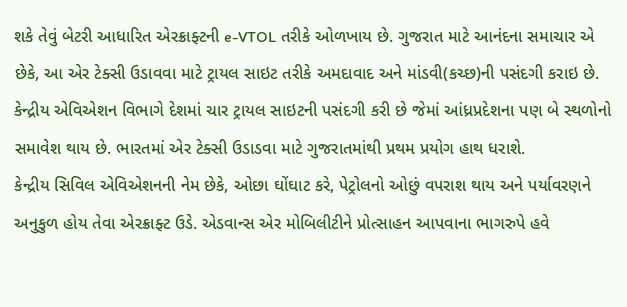શકે તેવું બેટરી આધારિત એરક્રાફ્ટની e-VTOL તરીકે ઓળખાય છે. ગુજરાત માટે આનંદના સમાચાર એ છેકે, આ એર ટેક્સી ઉડાવવા માટે ટ્રાયલ સાઇટ તરીકે અમદાવાદ અને માંડવી(કચ્છ)ની પસંદગી કરાઇ છે. કેન્દ્રીય એવિએશન વિભાગે દેશમાં ચાર ટ્રાયલ સાઇટની પસંદગી કરી છે જેમાં આંધ્રપ્રદેશના પણ બે સ્થળોનો સમાવેશ થાય છે. ભારતમાં એર ટેક્સી ઉડાડવા માટે ગુજરાતમાંથી પ્રથમ પ્રયોગ હાથ ધરાશે.
કેન્દ્રીય સિવિલ એવિએશનની નેમ છેકે, ઓછા ઘોંઘાટ કરે, પેટ્રોલનો ઓછું વપરાશ થાય અને પર્યાવરણને અનુકુળ હોય તેવા એરક્રાફ્ટ ઉડે. એડવાન્સ એર મોબિલીટીને પ્રોત્સાહન આપવાના ભાગરુપે હવે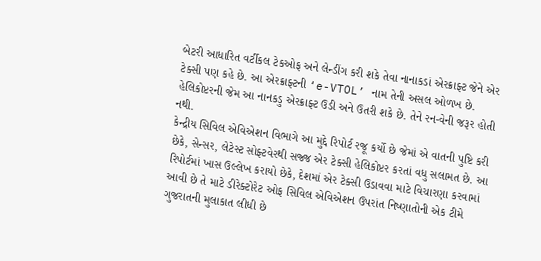બેટરી આધારિત વર્ટીકલ ટેકઓફ અને લેન્ડીંગ કરી શકે તેવા નાનાકડાં એરક્રાફ્ટ જેને એર ટેક્સી પણ કહે છે. આ એરક્રાફ્ટની ‘e-VTOL’ નામ તેની અસલ ઓળખ છે. હેલિકોપ્ટરની જેમ આ નાનકડુ એરક્રાફ્ટ ઉડી અને ઉતરી શકે છે. તેને રન-વેની જરૂર હોતી નથી.
કેન્દ્રીય સિવિલ એવિએશન વિભાગે આ મુદ્દે રિપોર્ટ રજૂ કર્યો છે જેમાં એ વાતની પુષ્ટિ કરી છેકે, સેન્સર, લેટેસ્ટ સોફ્ટવેરથી સજ્જ એર ટેક્સી હેલિકોપ્ટર કરતાં વધુ સલામત છે. આ રિપોર્ટમાં ખાસ ઉલ્લેખ કરાયો છેકે, દેશમાં એર ટેક્સી ઉડાવવા માટે વિચારણા કરવામાં આવી છે તે માટે ડીરેક્ટોરેટ ઓફ સિવિલ એવિએશન ઉપરાંત નિષ્ણાતોની એક ટીમે ગુજરાતની મુલાકાત લીધી છે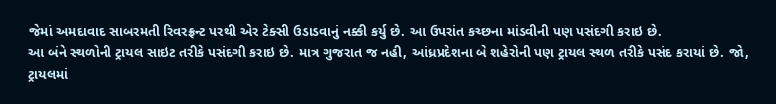જેમાં અમદાવાદ સાબરમતી રિવરફ્રન્ટ પરથી એર ટેક્સી ઉડાડવાનું નક્કી કર્યુ છે. આ ઉપરાંત કચ્છના માંડવીની પણ પસંદગી કરાઇ છે.
આ બંને સ્થળોની ટ્રાયલ સાઇટ તરીકે પસંદગી કરાઇ છે. માત્ર ગુજરાત જ નહી, આંધ્રપ્રદેશના બે શહેરોની પણ ટ્રાયલ સ્થળ તરીકે પસંદ કરાયાં છે. જો, ટ્રાયલમાં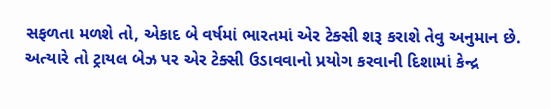સફળતા મળશે તો, એકાદ બે વર્ષમાં ભારતમાં એર ટેક્સી શરૂ કરાશે તેવુ અનુમાન છે. અત્યારે તો ટ્રાયલ બેઝ પર એર ટેક્સી ઉડાવવાનો પ્રયોગ કરવાની દિશામાં કેન્દ્ર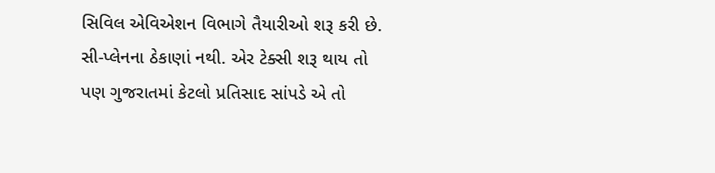સિવિલ એવિએશન વિભાગે તૈયારીઓ શરૂ કરી છે. સી-પ્લેનના ઠેકાણાં નથી. એર ટેક્સી શરૂ થાય તો પણ ગુજરાતમાં કેટલો પ્રતિસાદ સાંપડે એ તો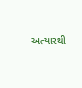અત્યારથી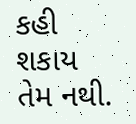કહી શકાય તેમ નથી.